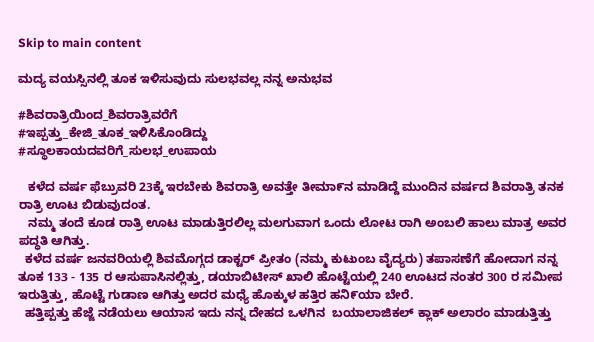Skip to main content

ಮದ್ಯ ವಯಸ್ಸಿನಲ್ಲಿ ತೂಕ ಇಳಿಸುವುದು ಸುಲಭವಲ್ಲ ನನ್ನ ಅನುಭವ

#ಶಿವರಾತ್ರಿಯಿಂದ_ಶಿವರಾತ್ರಿವರೆಗೆ
#ಇಪ್ಪತ್ತು_ಕೇಜಿ_ತೂಕ_ಇಳಿಸಿಕೊಂಡಿದ್ದು
#ಸ್ಥೂಲಕಾಯದವರಿಗೆ_ಸುಲಭ_ಉಪಾಯ

   ಕಳೆದ ವರ್ಷ ಫೆಬ್ರುವರಿ 23ಕ್ಕೆ ಇರಬೇಕು ಶಿವರಾತ್ರಿ ಅವತ್ತೇ ತೀಮಾ೯ನ ಮಾಡಿದ್ದೆ ಮುಂದಿನ ವರ್ಷದ ಶಿವರಾತ್ರಿ ತನಕ ರಾತ್ರಿ ಊಟ ಬಿಡುವುದಂತ.
   ನಮ್ಮ ತಂದೆ ಕೂಡ ರಾತ್ರಿ ಊಟ ಮಾಡುತ್ತಿರಲಿಲ್ಲ ಮಲಗುವಾಗ ಒಂದು ಲೋಟ ರಾಗಿ ಅಂಬಲಿ ಹಾಲು ಮಾತ್ರ ಅವರ ಪದ್ಧತಿ ಆಗಿತ್ತು.
  ಕಳೆದ ವರ್ಷ ಜನವರಿಯಲ್ಲಿ ಶಿವಮೊಗ್ಗದ ಡಾಕ್ಟರ್ ಪ್ರೀತಂ (ನಮ್ಮ ಕುಟುಂಬ ವೈದ್ಯರು) ತಪಾಸಣೆಗೆ ಹೋದಾಗ ನನ್ನ ತೂಕ 133 - 135 ರ ಆಸುಪಾಸಿನಲ್ಲಿತ್ತು, ಡಯಾಬಿಟೀಸ್ ಖಾಲಿ ಹೊಟ್ಟೆಯಲ್ಲಿ 240 ಊಟದ ನಂತರ 300 ರ ಸಮೀಪ ಇರುತ್ತಿತ್ತು, ಹೊಟ್ಟೆ ಗುಡಾಣ ಆಗಿತ್ತು ಅದರ ಮಧ್ಯೆ ಹೊಕ್ಕುಳ ಹತ್ತಿರ ಹನಿ೯ಯಾ ಬೇರೆ.
  ಹತ್ತಿಪ್ಪತ್ತು ಹೆಜ್ಜೆ ನಡೆಯಲು ಆಯಾಸ ಇದು ನನ್ನ ದೇಹದ ಒಳಗಿನ  ಬಯಾಲಾಜಿಕಲ್ ಕ್ಲಾಕ್ ಅಲಾರಂ ಮಾಡುತ್ತಿತ್ತು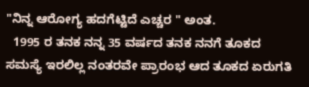"ನಿನ್ನ ಆರೋಗ್ಯ ಹದಗೆಟ್ಟಿದೆ ಎಚ್ಚರ " ಅಂತ.
  1995 ರ ತನಕ ನನ್ನ 35 ವರ್ಷದ ತನಕ ನನಗೆ ತೂಕದ ಸಮಸ್ಯೆ ಇರಲಿಲ್ಲ ನಂತರವೇ ಪ್ರಾರಂಭ ಆದ ತೂಕದ ಏರುಗತಿ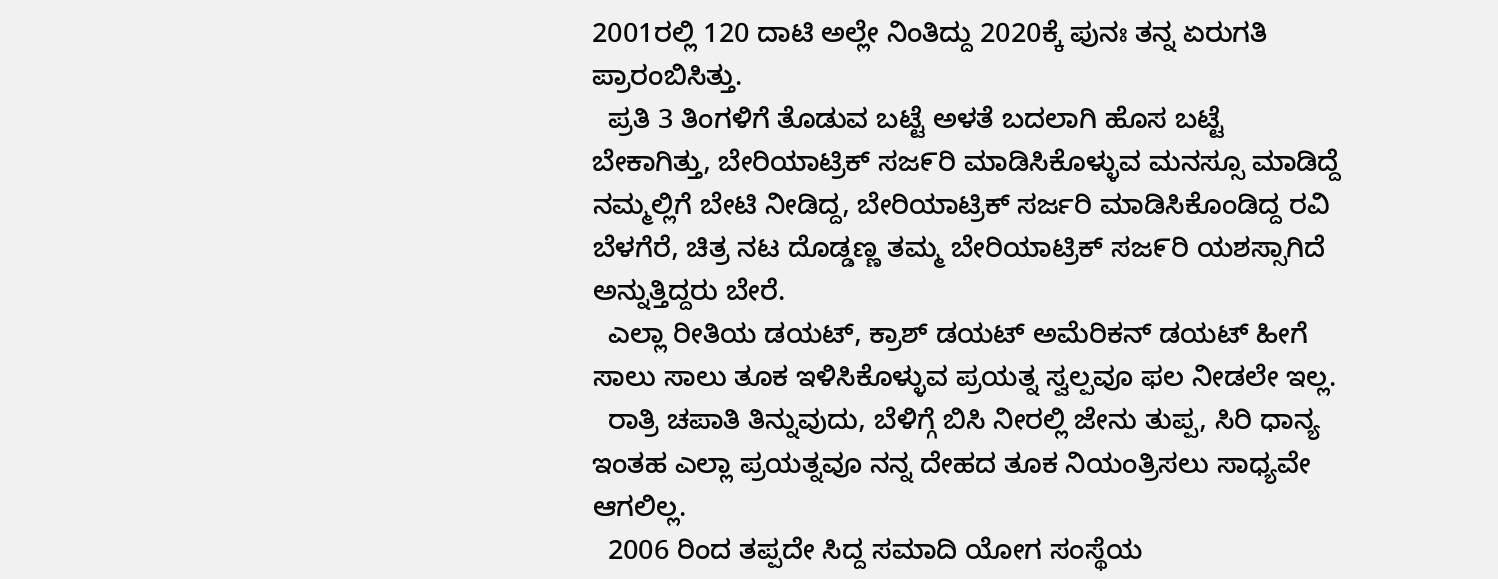2001ರಲ್ಲಿ 120 ದಾಟಿ ಅಲ್ಲೇ ನಿಂತಿದ್ದು 2020ಕ್ಕೆ ಪುನಃ ತನ್ನ ಏರುಗತಿ ಪ್ರಾರಂಬಿಸಿತ್ತು.
  ಪ್ರತಿ 3 ತಿಂಗಳಿಗೆ ತೊಡುವ ಬಟ್ಟೆ ಅಳತೆ ಬದಲಾಗಿ ಹೊಸ ಬಟ್ಟೆ ಬೇಕಾಗಿತ್ತು, ಬೇರಿಯಾಟ್ರಿಕ್ ಸಜ೯ರಿ ಮಾಡಿಸಿಕೊಳ್ಳುವ ಮನಸ್ಸೂ ಮಾಡಿದ್ದೆ ನಮ್ಮಲ್ಲಿಗೆ ಬೇಟಿ ನೀಡಿದ್ದ, ಬೇರಿಯಾಟ್ರಿಕ್ ಸರ್ಜರಿ ಮಾಡಿಸಿಕೊಂಡಿದ್ದ ರವಿ ಬೆಳಗೆರೆ, ಚಿತ್ರ ನಟ ದೊಡ್ಡಣ್ಣ ತಮ್ಮ ಬೇರಿಯಾಟ್ರಿಕ್ ಸಜ೯ರಿ ಯಶಸ್ಸಾಗಿದೆ ಅನ್ನುತ್ತಿದ್ದರು ಬೇರೆ.
  ಎಲ್ಲಾ ರೀತಿಯ ಡಯಟ್, ಕ್ರಾಶ್ ಡಯಟ್ ಅಮೆರಿಕನ್ ಡಯಟ್ ಹೀಗೆ ಸಾಲು ಸಾಲು ತೂಕ ಇಳಿಸಿಕೊಳ್ಳುವ ಪ್ರಯತ್ನ ಸ್ವಲ್ಪವೂ ಫಲ ನೀಡಲೇ ಇಲ್ಲ.
  ರಾತ್ರಿ ಚಪಾತಿ ತಿನ್ನುವುದು, ಬೆಳಿಗ್ಗೆ ಬಿಸಿ ನೀರಲ್ಲಿ ಜೇನು ತುಪ್ಪ, ಸಿರಿ ಧಾನ್ಯ ಇಂತಹ ಎಲ್ಲಾ ಪ್ರಯತ್ನವೂ ನನ್ನ ದೇಹದ ತೂಕ ನಿಯಂತ್ರಿಸಲು ಸಾಧ್ಯವೇ ಆಗಲಿಲ್ಲ.
  2006 ರಿಂದ ತಪ್ಪದೇ ಸಿದ್ದ ಸಮಾದಿ ಯೋಗ ಸಂಸ್ಥೆಯ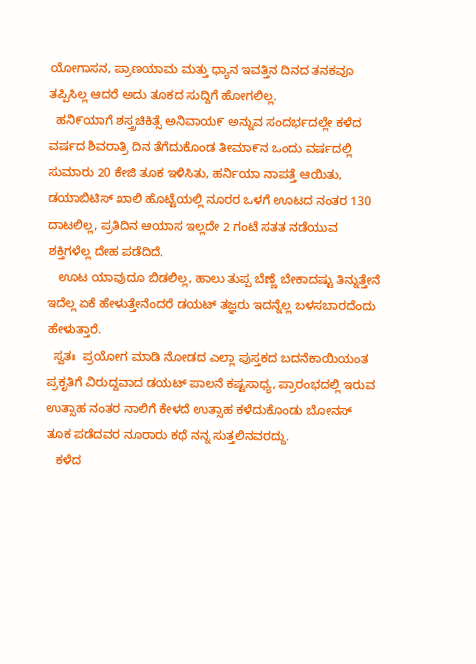ಯೋಗಾಸನ, ಪ್ರಾಣಯಾಮ ಮತ್ತು ಧ್ಯಾನ ಇವತ್ತಿನ ದಿನದ ತನಕವೂ ತಪ್ಪಿಸಿಲ್ಲ ಆದರೆ ಅದು ತೂಕದ ಸುದ್ದಿಗೆ ಹೋಗಲಿಲ್ಲ.
  ಹನಿ೯ಯಾಗೆ ಶಸ್ತ್ರಚಿಕಿತ್ಸೆ ಅನಿವಾಯ೯ ಅನ್ನುವ ಸಂದರ್ಭದಲ್ಲೇ ಕಳೆದ ವರ್ಷದ ಶಿವರಾತ್ರಿ ದಿನ ತೆಗೆದುಕೊಂಡ ತೀಮಾ೯ನ ಒಂದು ವರ್ಷದಲ್ಲಿ ಸುಮಾರು 20 ಕೇಜಿ ತೂಕ ಇಳಿಸಿತು, ಹರ್ನಿಯಾ ನಾಪತ್ತೆ ಆಯಿತು, ಡಯಾಬಿಟಿಸ್ ಖಾಲಿ ಹೊಟ್ಟೆಯಲ್ಲಿ ನೂರರ ಒಳಗೆ ಊಟದ ನಂತರ 130 ದಾಟಲಿಲ್ಲ, ಪ್ರತಿದಿನ ಆಯಾಸ ಇಲ್ಲದೇ 2 ಗಂಟೆ ಸತತ ನಡೆಯುವ ಶಕ್ತಿಗಳೆಲ್ಲ ದೇಹ ಪಡೆದಿದೆ.
   ಊಟ ಯಾವುದೂ ಬಿಡಲಿಲ್ಲ, ಹಾಲು ತುಪ್ಪ ಬೆಣ್ಣೆ ಬೇಕಾದಷ್ಟು ತಿನ್ನುತ್ತೇನೆ ಇದೆಲ್ಲ ಏಕೆ ಹೇಳುತ್ತೇನೆಂದರೆ ಡಯಟ್ ತಜ್ಞರು ಇದನ್ನೆಲ್ಲ ಬಳಸಬಾರದೆಂದು ಹೇಳುತ್ತಾರೆ.
  ಸ್ವತಃ  ಪ್ರಯೋಗ ಮಾಡಿ ನೋಡದ ಎಲ್ಲಾ ಪುಸ್ತಕದ ಬದನೆಕಾಯಿಯಂತ ಪ್ರಕೃತಿಗೆ ವಿರುದ್ದವಾದ ಡಯಟ್ ಪಾಲನೆ ಕಷ್ಟಸಾಧ್ಯ, ಪ್ರಾರಂಭದಲ್ಲಿ ಇರುವ ಉತ್ಸಾಹ ನಂತರ ನಾಲಿಗೆ ಕೇಳದೆ ಉತ್ಸಾಹ ಕಳೆದುಕೊಂಡು ಬೋನಸ್ ತೂಕ ಪಡೆದವರ ನೂರಾರು ಕಥೆ ನನ್ನ ಸುತ್ತಲಿನವರದ್ದು.
   ಕಳೆದ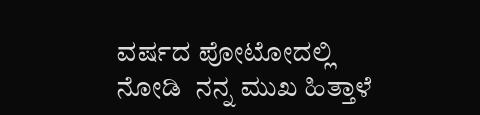ವರ್ಷದ ಪೋಟೋದಲ್ಲಿ ನೋಡಿ  ನನ್ನ ಮುಖ ಹಿತ್ತಾಳೆ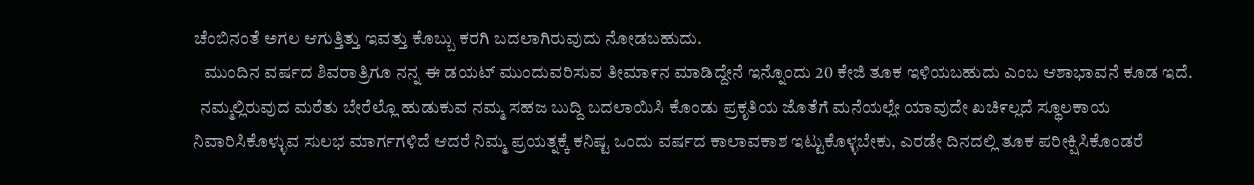ಚೆಂಬಿನಂತೆ ಅಗಲ ಆಗುತ್ತಿತ್ತು ಇವತ್ತು ಕೊಬ್ಬು ಕರಗಿ ಬದಲಾಗಿರುವುದು ನೋಡಬಹುದು.
   ಮುಂದಿನ ವರ್ಷದ ಶಿವರಾತ್ರಿಗೂ ನನ್ನ ಈ ಡಯಟ್ ಮುಂದುವರಿಸುವ ತೀಮಾ೯ನ ಮಾಡಿದ್ದೇನೆ ಇನ್ನೊಂದು 20 ಕೇಜಿ ತೂಕ ಇಳಿಯಬಹುದು ಎಂಬ ಆಶಾಭಾವನೆ ಕೂಡ ಇದೆ.
  ನಮ್ಮಲ್ಲಿರುವುದ ಮರೆತು ಬೇರೆಲ್ಲೊ ಹುಡುಕುವ ನಮ್ಮ ಸಹಜ ಬುದ್ದಿ ಬದಲಾಯಿಸಿ ಕೊಂಡು ಪ್ರಕೃತಿಯ ಜೊತೆಗೆ ಮನೆಯಲ್ಲೇ ಯಾವುದೇ ಖಚಿ೯ಲ್ಲದೆ ಸ್ಥೂಲಕಾಯ ನಿವಾರಿಸಿಕೊಳ್ಳುವ ಸುಲಭ ಮಾರ್ಗಗಳಿದೆ ಆದರೆ ನಿಮ್ಮ ಪ್ರಯತ್ನಕ್ಕೆ ಕನಿಷ್ಟ ಒಂದು ವರ್ಷದ ಕಾಲಾವಕಾಶ ಇಟ್ಟುಕೊಳ್ಳಬೇಕು, ಎರಡೇ ದಿನದಲ್ಲಿ ತೂಕ ಪರೀಕ್ಷಿಸಿಕೊಂಡರೆ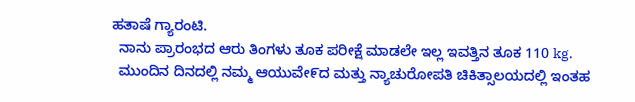ಹತಾಷೆ ಗ್ಯಾರಂಟಿ.
  ನಾನು ಪ್ರಾರಂಭದ ಆರು ತಿಂಗಳು ತೂಕ ಪರೀಕ್ಷೆ ಮಾಡಲೇ ಇಲ್ಲ ಇವತ್ತಿನ ತೂಕ 110 kg.
  ಮುಂದಿನ ದಿನದಲ್ಲಿ ನಮ್ಮ ಆಯುವೇ೯ದ ಮತ್ತು ನ್ಯಾಚುರೋಪತಿ ಚಿಕಿತ್ಸಾಲಯದಲ್ಲಿ ಇಂತಹ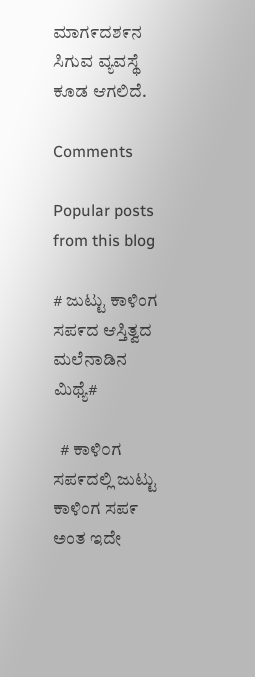ಮಾಗ೯ದಶ೯ನ ಸಿಗುವ ವ್ಯವಸ್ಥೆ ಕೂಡ ಆಗಲಿದೆ.

Comments

Popular posts from this blog

# ಜುಟ್ಟು ಕಾಳಿಂಗ ಸಪ೯ದ ಆಸ್ತಿತ್ವದ ಮಲೆನಾಡಿನ ಮಿಥ್ಯೆ#

  # ಕಾಳಿ೦ಗ ಸಪ೯ದಲ್ಲಿ ಜುಟ್ಟು ಕಾಳಿಂಗ ಸಪ೯ ಅಂತ ಇದೇ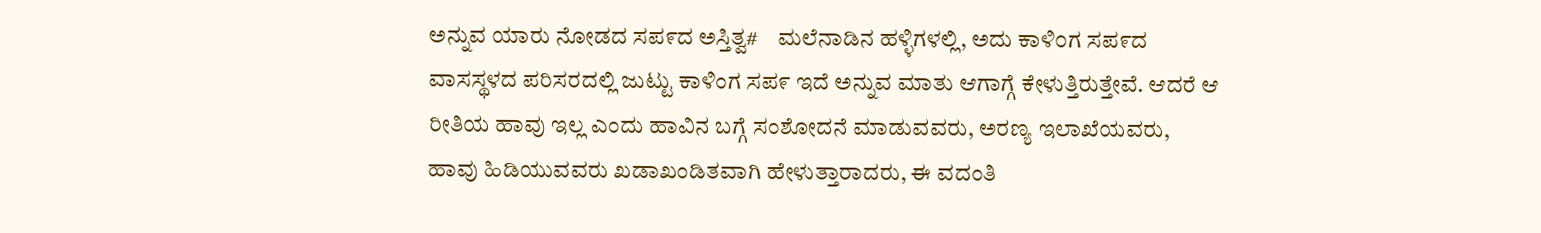ಅನ್ನುವ ಯಾರು ನೋಡದ ಸಪ೯ದ ಅಸ್ತಿತ್ವ#    ಮಲೆನಾಡಿನ ಹಳ್ಳಿಗಳಲ್ಲಿ, ಅದು ಕಾಳಿ೦ಗ ಸಪ೯ದ ವಾಸಸ್ಥಳದ ಪರಿಸರದಲ್ಲಿ ಜುಟ್ಟು ಕಾಳಿಂಗ ಸಪ೯ ಇದೆ ಅನ್ನುವ ಮಾತು ಆಗಾಗ್ಗೆ ಕೇಳುತ್ತಿರುತ್ತೇವೆ. ಆದರೆ ಆ ರೀತಿಯ ಹಾವು ಇಲ್ಲ ಎಂದು ಹಾವಿನ ಬಗ್ಗೆ ಸಂಶೋದನೆ ಮಾಡುವವರು, ಅರಣ್ಯ ಇಲಾಖೆಯವರು, ಹಾವು ಹಿಡಿಯುವವರು ಖಡಾಖಂಡಿತವಾಗಿ ಹೇಳುತ್ತಾರಾದರು, ಈ ವದಂತಿ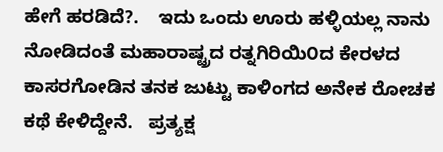ಹೇಗೆ ಹರಡಿದೆ?.    ಇದು ಒಂದು ಊರು ಹಳ್ಳಿಯಲ್ಲ ನಾನು ನೋಡಿದಂತೆ ಮಹಾರಾಷ್ಟ್ರದ ರತ್ನಗಿರಿಯಿ೦ದ ಕೇರಳದ ಕಾಸರಗೋಡಿನ ತನಕ ಜುಟ್ಟು ಕಾಳಿಂಗದ ಅನೇಕ ರೋಚಕ ಕಥೆ ಕೇಳಿದ್ದೇನೆ.   ಪ್ರತ್ಯಕ್ಷ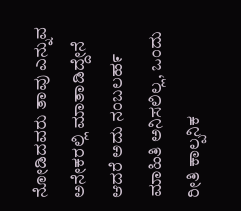ನೋಡಿದವರು ತಾವು ಎನ್ನುವ ಅನೇಕರಲ್ಲಿ ಮಾತಾಡಿದ್ದೇನೆ ಆದರೆ ಅದು ನಂಬಲಹ೯ ಮಾಹಿತಿ ಅನಿಸಲಿಲ್ಲ, ಒಂದು ರೀತಿ ಕಾಲ್ಪನಿಕ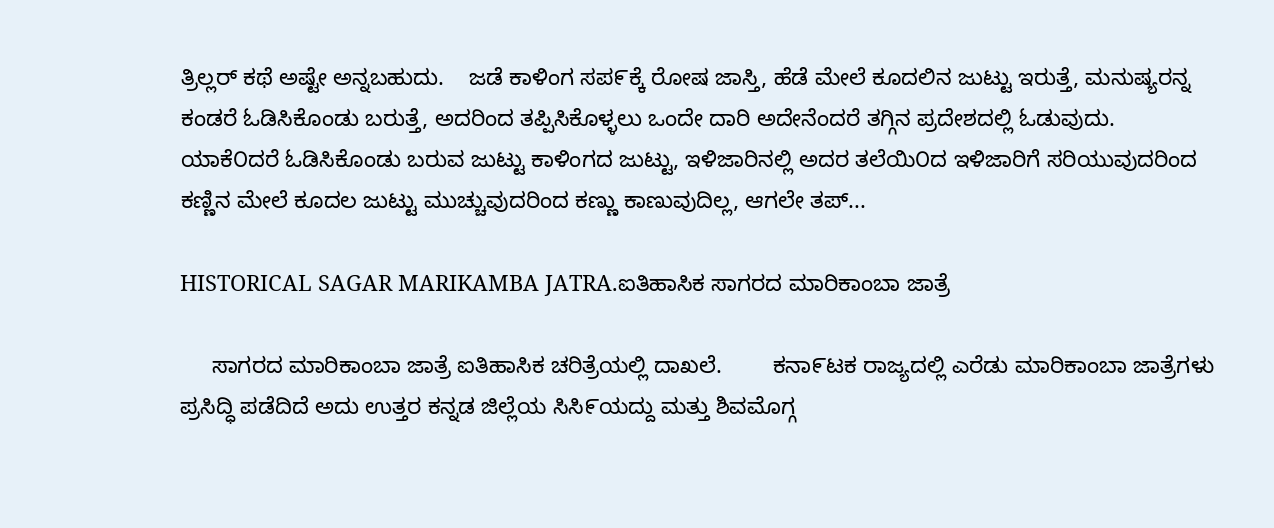ತ್ರಿಲ್ಲರ್ ಕಥೆ ಅಷ್ಟೇ ಅನ್ನಬಹುದು.    ಜಡೆ ಕಾಳಿಂಗ ಸಪ೯ಕ್ಕೆ ರೋಷ ಜಾಸ್ತಿ, ಹೆಡೆ ಮೇಲೆ ಕೂದಲಿನ ಜುಟ್ಟು ಇರುತ್ತೆ, ಮನುಷ್ಯರನ್ನ ಕಂಡರೆ ಓಡಿಸಿಕೊಂಡು ಬರುತ್ತೆ, ಅದರಿಂದ ತಪ್ಪಿಸಿಕೊಳ್ಳಲು ಒಂದೇ ದಾರಿ ಅದೇನೆಂದರೆ ತಗ್ಗಿನ ಪ್ರದೇಶದಲ್ಲಿ ಓಡುವುದು.     ಯಾಕೆ೦ದರೆ ಓಡಿಸಿಕೊಂಡು ಬರುವ ಜುಟ್ಟು ಕಾಳಿಂಗದ ಜುಟ್ಟು, ಇಳಿಜಾರಿನಲ್ಲಿ ಅದರ ತಲೆಯಿ೦ದ ಇಳಿಜಾರಿಗೆ ಸರಿಯುವುದರಿಂದ  ಕಣ್ಣಿನ ಮೇಲೆ ಕೂದಲ ಜುಟ್ಟು ಮುಚ್ಚುವುದರಿಂದ ಕಣ್ಣು ಕಾಣುವುದಿಲ್ಲ, ಆಗಲೇ ತಪ್...

HISTORICAL SAGAR MARIKAMBA JATRA.ಐತಿಹಾಸಿಕ ಸಾಗರದ ಮಾರಿಕಾಂಬಾ ಜಾತ್ರೆ

     ಸಾಗರದ ಮಾರಿಕಾಂಬಾ ಜಾತ್ರೆ ಐತಿಹಾಸಿಕ ಚರಿತ್ರೆಯಲ್ಲಿ ದಾಖಲೆ.        ಕನಾ೯ಟಕ ರಾಜ್ಯದಲ್ಲಿ ಎರೆಡು ಮಾರಿಕಾಂಬಾ ಜಾತ್ರೆಗಳು ಪ್ರಸಿದ್ಧಿ ಪಡೆದಿದೆ ಅದು ಉತ್ತರ ಕನ್ನಡ ಜಿಲ್ಲೆಯ ಸಿಸಿ೯ಯದ್ದು ಮತ್ತು ಶಿವಮೊಗ್ಗ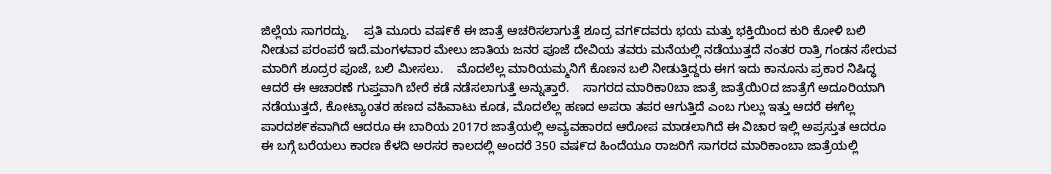ಜಿಲ್ಲೆಯ ಸಾಗರದ್ದು.    ಪ್ರತಿ ಮೂರು ವಷ೯ಕೆ ಈ ಜಾತ್ರೆ ಆಚರಿಸಲಾಗುತ್ತೆ ಶೂದ್ರ ವಗ೯ದವರು ಭಯ ಮತ್ತು ಭಕ್ತಿಯಿಂದ ಕುರಿ ಕೋಳಿ ಬಲಿ ನೀಡುವ ಪರಂಪರೆ ಇದೆ.ಮಂಗಳವಾರ ಮೇಲು ಜಾತಿಯ ಜನರ ಪೂಜೆ ದೇವಿಯ ತವರು ಮನೆಯಲ್ಲಿ ನಡೆಯುತ್ತದೆ ನಂತರ ರಾತ್ರಿ ಗಂಡನ ಸೇರುವ ಮಾರಿಗೆ ಶೂದ್ರರ ಪೂಜೆ, ಬಲಿ ಮೀಸಲು.    ಮೊದಲೆಲ್ಲ ಮಾರಿಯಮ್ಮನಿಗೆ ಕೊಣನ ಬಲಿ ನೀಡುತ್ತಿದ್ದರು ಈಗ ಇದು ಕಾನೂನು ಪ್ರಕಾರ ನಿಷಿದ್ಧ ಆದರೆ ಈ ಆಚಾರಣೆ ಗುಪ್ತವಾಗಿ ಬೇರೆ ಕಡೆ ನಡೆಸಲಾಗುತ್ತೆ ಅನ್ನುತ್ತಾರೆ.    ಸಾಗರದ ಮಾರಿಕಾ0ಬಾ ಜಾತ್ರೆ ಜಾತ್ರೆಯಿ೦ದ ಜಾತ್ರೆಗೆ ಅದೂರಿಯಾಗಿ ನಡೆಯುತ್ತದೆ, ಕೋಟ್ಯಾoತರ ಹಣದ ವಹಿವಾಟು ಕೂಡ, ಮೊದಲೆಲ್ಲ ಹಣದ ಅಪರಾ ತಪರ ಆಗುತ್ತಿದೆ ಎಂಬ ಗುಲ್ಲು ಇತ್ತು ಆದರೆ ಈಗೆಲ್ಲ ಪಾರದಶ೯ಕವಾಗಿದೆ ಆದರೂ ಈ ಬಾರಿಯ 2017ರ ಜಾತ್ರೆಯಲ್ಲಿ ಅವ್ಯವಹಾರದ ಆರೋಪ ಮಾಡಲಾಗಿದೆ ಈ ವಿಚಾರ ಇಲ್ಲಿ ಅಪ್ರಸ್ತುತ ಆದರೂ ಈ ಬಗ್ಗೆ ಬರೆಯಲು ಕಾರಣ ಕೆಳದಿ ಅರಸರ ಕಾಲದಲ್ಲಿ ಅಂದರೆ 350 ವಷ೯ದ ಹಿಂದೆಯೂ ರಾಜರಿಗೆ ಸಾಗರದ ಮಾರಿಕಾಂಬಾ ಜಾತ್ರೆಯಲ್ಲಿ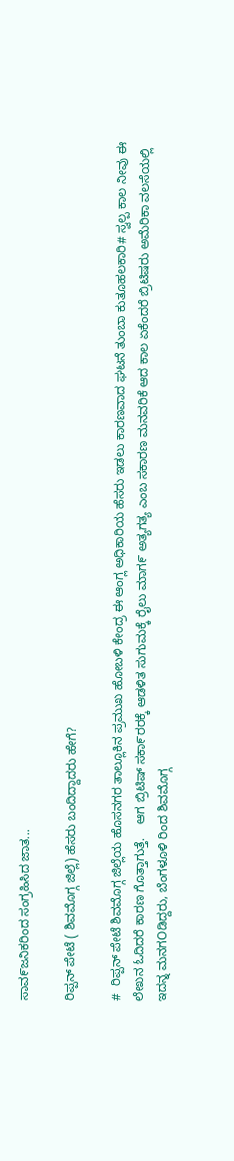ಸಾವ೯ಜನಿಕರಿಂದ ಸಂಗ್ರಹಿಸಿದ ಜಾತ...

ರಿಪ್ಪನ್ ಪೇಟೆ ( ಶಿವಮೊಗ್ಗ ಜಿಲ್ಲೆ) ಹೆಸರು ಬಂದಿದ್ದಾದರು ಹೇಗೆ?

#  ರಿಪ್ಪನ್ ಪೇಟೆ ಶಿವಮೊಗ್ಗ ಜಿಲ್ಲೆಯ ಹೊಸನಗರ ತಾಲ್ಲೂಕಿನ ಪ್ರಮುಖ ಹೋಬಳಿ ಕೇಂದ್ರ ಈ ಆಂಗ್ಲ ಅಧಿಕಾರಿಯ ಹೆಸರು ಇಡಲು ಕಾರಣವಾದ ಘಟನೆ ತುಂಬಾ ಕುತೂಹಲಕಾರಿ# ಸ್ವಲ್ಪ ಕಾಲ ನೀವು ಈ ಲೇಖನ ಓದಿದರೆ ಕಾರಣ ಗೊತ್ತಾಗುತ್ತೆ.    ಆಗ ಬ್ರಿಟಿಷ್ ಸಕಾ೯ರರಕ್ಕೆ ಆಡಳಿತ ಸುಗುಮಕ್ಕೆ ರೈಲು ಮಾಗ೯ ಅತ್ಯಗತ್ಯ ಎಂಬ ಸಕಾರಣ ಮನವರಿಕೆ ಆದ ಕಾಲ ಏಕೆಂದರೆ ಬ್ರಿಟಿಷರು ಅಮೆರಿಕಾ ವಲಸೆಯಲ್ಲಿ ಇದನ್ನ ಮನಗOಡಿದ್ದರು, ಬೆಂಗಳೂಳಿ ರಿಂದ ಶಿವಮೊಗ್ಗ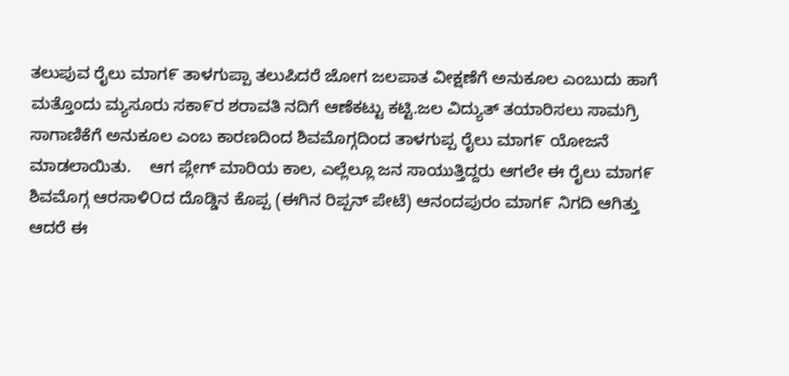ತಲುಪುವ ರೈಲು ಮಾಗ೯ ತಾಳಗುಪ್ಪಾ ತಲುಪಿದರೆ ಜೋಗ ಜಲಪಾತ ವೀಕ್ಷಣೆಗೆ ಅನುಕೂಲ ಎಂಬುದು ಹಾಗೆ ಮತ್ತೊಂದು ಮ್ಯಸೂರು ಸಕಾ೯ರ ಶರಾವತಿ ನದಿಗೆ ಆಣೆಕಟ್ಟು ಕಟ್ಟಿ.ಜಲ ವಿದ್ಯುತ್ ತಯಾರಿಸಲು ಸಾಮಗ್ರಿ ಸಾಗಾಣಿಕೆಗೆ ಅನುಕೂಲ ಎಂಬ ಕಾರಣದಿಂದ ಶಿವಮೊಗ್ಗದಿಂದ ತಾಳಗುಪ್ಪ ರೈಲು ಮಾಗ೯ ಯೋಜನೆ ಮಾಡಲಾಯಿತು.    ಆಗ ಪ್ಲೇಗ್ ಮಾರಿಯ ಕಾಲ, ಎಲ್ಲೆಲ್ಲೂ ಜನ ಸಾಯುತ್ತಿದ್ದರು ಆಗಲೇ ಈ ರೈಲು ಮಾಗ೯ ಶಿವಮೊಗ್ಗ ಆರಸಾಳಿOದ ದೊಡ್ಡಿನ ಕೊಪ್ಪ (ಈಗಿನ ರಿಪ್ಪನ್ ಪೇಟೆ) ಆನಂದಪುರಂ ಮಾಗ೯ ನಿಗದಿ ಆಗಿತ್ತು ಆದರೆ ಈ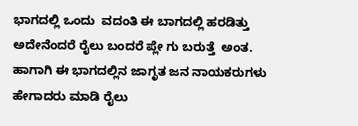ಭಾಗದಲ್ಲಿ ಒಂದು  ವದಂತಿ ಈ ಬಾಗದಲ್ಲಿ ಹರಡಿತ್ತು ಅದೇನೆಂದರೆ ರೈಲು ಬಂದರೆ ಪ್ಲೇ ಗು ಬರುತ್ತೆ  ಅಂತ.    ಹಾಗಾಗಿ ಈ ಭಾಗದಲ್ಲಿನ ಜಾಗೃತ ಜನ ನಾಯಕರುಗಳು ಹೇಗಾದರು ಮಾಡಿ ರೈಲು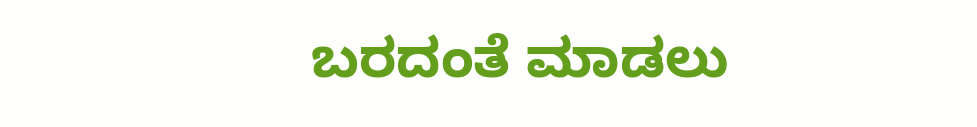ಬರದಂತೆ ಮಾಡಲು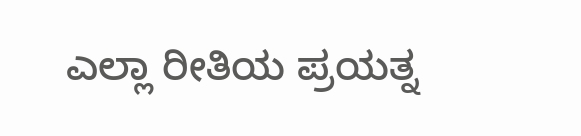ಎಲ್ಲಾ ರೀತಿಯ ಪ್ರಯತ್ನ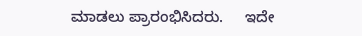ಮಾಡಲು ಪ್ರಾರಂಭಿಸಿದರು.     ಇದೇ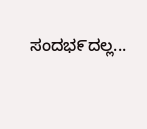ಸಂದಭ೯ದಲ್ಲ...